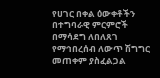የሀገር በቀል ዕውቀቶችን በተግባራዊ ምርምሮች በማሳደግ ለበለጸገ የማኅበረሰብ ለውጥ ሽግግር መጠቀም ያስፈልጋል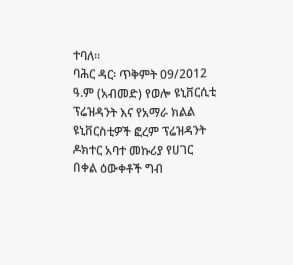ተባለ፡፡
ባሕር ዳር፡ ጥቅምት 09/2012 ዓ.ም (አብመድ) የወሎ ዩኒቨርሲቲ ፕሬዝዳንት እና የአማራ ክልል ዩኒቨርስቲዎች ፎረም ፕሬዝዳንት ዶክተር አባተ መኩሪያ የሀገር በቀል ዕውቀቶች ግብ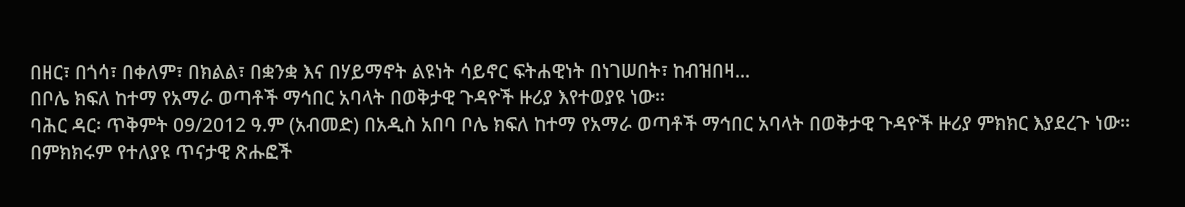በዘር፣ በጎሳ፣ በቀለም፣ በክልል፣ በቋንቋ እና በሃይማኖት ልዩነት ሳይኖር ፍትሐዊነት በነገሠበት፣ ከብዝበዛ...
በቦሌ ክፍለ ከተማ የአማራ ወጣቶች ማኅበር አባላት በወቅታዊ ጉዳዮች ዙሪያ እየተወያዩ ነው፡፡
ባሕር ዳር፡ ጥቅምት 09/2012 ዓ.ም (አብመድ) በአዲስ አበባ ቦሌ ክፍለ ከተማ የአማራ ወጣቶች ማኅበር አባላት በወቅታዊ ጉዳዮች ዙሪያ ምክክር እያደረጉ ነው፡፡
በምክክሩም የተለያዩ ጥናታዊ ጽሑፎች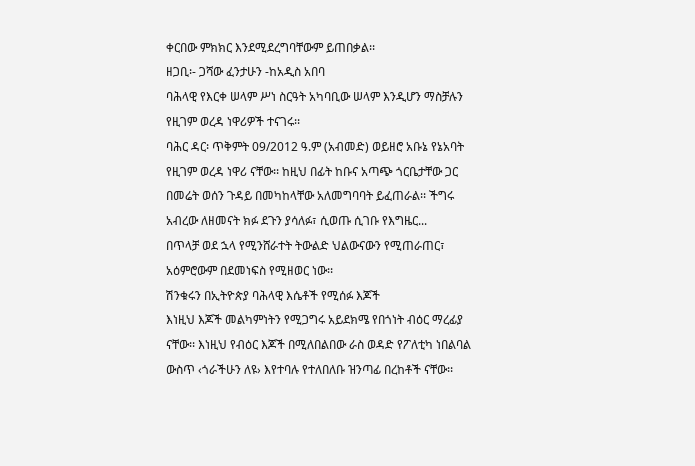ቀርበው ምክክር እንደሚደረግባቸውም ይጠበቃል፡፡
ዘጋቢ፡- ጋሻው ፈንታሁን -ከአዲስ አበባ
ባሕላዊ የእርቀ ሠላም ሥነ ስርዓት አካባቢው ሠላም እንዲሆን ማስቻሉን የዚገም ወረዳ ነዋሪዎች ተናገሩ፡፡
ባሕር ዳር፡ ጥቅምት 09/2012 ዓ.ም (አብመድ) ወይዘሮ አቡኔ የኔአባት የዚገም ወረዳ ነዋሪ ናቸው፡፡ ከዚህ በፊት ከቡና አጣጭ ጎርቤታቸው ጋር በመሬት ወሰን ጉዳይ በመካከላቸው አለመግባባት ይፈጠራል፡፡ ችግሩ አብረው ለዘመናት ክፉ ደጉን ያሳለፉ፣ ሲወጡ ሲገቡ የእግዜር...
በጥላቻ ወደ ኋላ የሚንሸራተት ትውልድ ህልውናውን የሚጠራጠር፣ አዕምሮውም በደመነፍስ የሚዘወር ነው፡፡
ሽንቁሩን በኢትዮጵያ ባሕላዊ እሴቶች የሚሰፉ እጆች
እነዚህ እጆች መልካምነትን የሚጋግሩ አይደክሜ የበጎነት ብዕር ማረፊያ ናቸው፡፡ እነዚህ የብዕር እጆች በሚለበልበው ራስ ወዳድ የፖለቲካ ነበልባል ውስጥ ‹ጎራችሁን ለዩ› እየተባሉ የተለበለቡ ዝንጣፊ በረከቶች ናቸው፡፡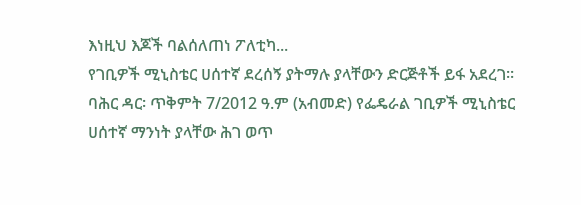እነዚህ እጆች ባልሰለጠነ ፖለቲካ...
የገቢዎች ሚኒስቴር ሀሰተኛ ደረሰኝ ያትማሉ ያላቸውን ድርጅቶች ይፋ አደረገ፡፡
ባሕር ዳር፡ ጥቅምት 7/2012 ዓ.ም (አብመድ) የፌዴራል ገቢዎች ሚኒስቴር ሀሰተኛ ማንነት ያላቸው ሕገ ወጥ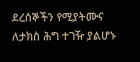ደረሰኞችን የሚያትሙና ለታክስ ሕግ ተገዥ ያልሆኑ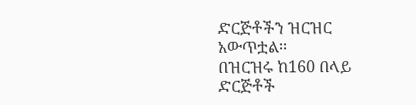ድርጅቶችን ዝርዝር አውጥቷል፡፡
በዝርዝሩ ከ160 በላይ ድርጅቶች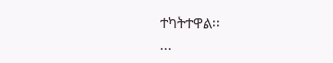ተካትተዋል፡፡
...